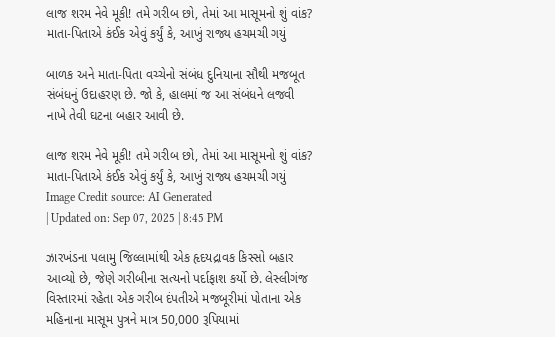લાજ શરમ નેવે મૂકી! તમે ગરીબ છો, તેમાં આ માસૂમનો શું વાંક? માતા-પિતાએ કંઈક એવું કર્યું કે, આખું રાજ્ય હચમચી ગયું

બાળક અને માતા-પિતા વચ્ચેનો સંબંધ દુનિયાના સૌથી મજબૂત સંબંધનું ઉદાહરણ છે. જો કે, હાલમાં જ આ સંબંધને લજવી નાખે તેવી ઘટના બહાર આવી છે.

લાજ શરમ નેવે મૂકી! તમે ગરીબ છો, તેમાં આ માસૂમનો શું વાંક? માતા-પિતાએ કંઈક એવું કર્યું કે, આખું રાજ્ય હચમચી ગયું
Image Credit source: AI Generated
| Updated on: Sep 07, 2025 | 8:45 PM

ઝારખંડના પલામુ જિલ્લામાંથી એક હૃદયદ્રાવક કિસ્સો બહાર આવ્યો છે, જેણે ગરીબીના સત્યનો પર્દાફાશ કર્યો છે. લેસ્લીગંજ વિસ્તારમાં રહેતા એક ગરીબ દંપતીએ મજબૂરીમાં પોતાના એક મહિનાના માસૂમ પુત્રને માત્ર 50,000 રૂપિયામાં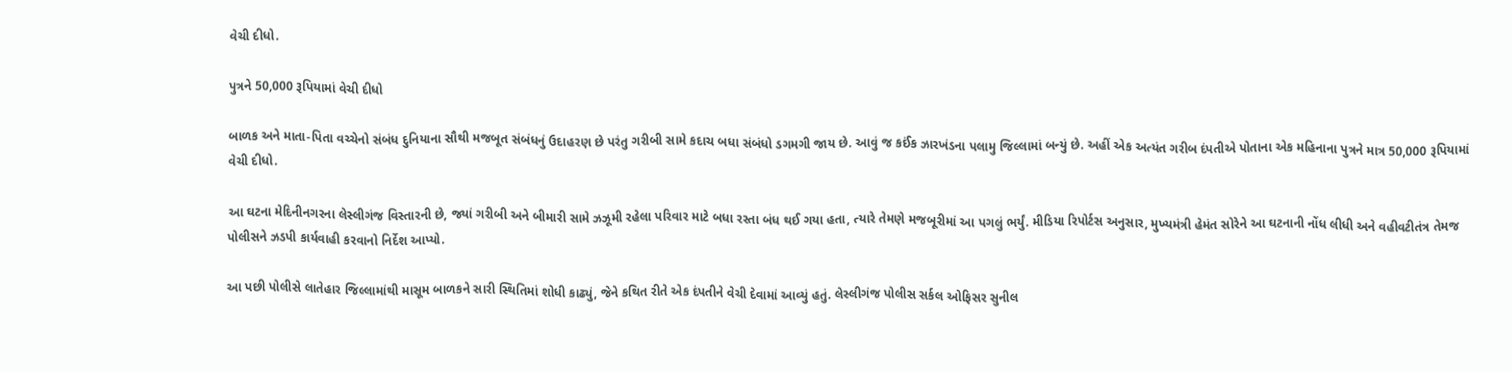વેચી દીધો.

પુત્રને 50,000 રૂપિયામાં વેચી દીધો

બાળક અને માતા-પિતા વચ્ચેનો સંબંધ દુનિયાના સૌથી મજબૂત સંબંધનું ઉદાહરણ છે પરંતુ ગરીબી સામે કદાચ બધા સંબંધો ડગમગી જાય છે. આવું જ કઈંક ઝારખંડના પલામુ જિલ્લામાં બન્યું છે. અહીં એક અત્યંત ગરીબ દંપતીએ પોતાના એક મહિનાના પુત્રને માત્ર 50,000 રૂપિયામાં વેચી દીધો.

આ ઘટના મેદિનીનગરના લેસ્લીગંજ વિસ્તારની છે, જ્યાં ગરીબી અને બીમારી સામે ઝઝૂમી રહેલા પરિવાર માટે બધા રસ્તા બંધ થઈ ગયા હતા, ત્યારે તેમણે મજબૂરીમાં આ પગલું ભર્યું. મીડિયા રિપોર્ટસ અનુસાર, મુખ્યમંત્રી હેમંત સોરેને આ ઘટનાની નોંધ લીધી અને વહીવટીતંત્ર તેમજ પોલીસને ઝડપી કાર્યવાહી કરવાનો નિર્દેશ આપ્યો.

આ પછી પોલીસે લાતેહાર જિલ્લામાંથી માસૂમ બાળકને સારી સ્થિતિમાં શોધી કાઢ્યું, જેને કથિત રીતે એક દંપતીને વેચી દેવામાં આવ્યું હતું. લેસ્લીગંજ પોલીસ સર્કલ ઓફિસર સુનીલ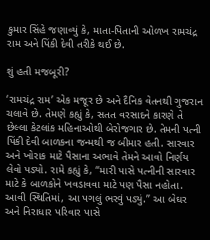કુમાર સિંહે જણાવ્યું કે, માતા-પિતાની ઓળખ રામચંદ્ર રામ અને પિંકી દેવી તરીકે થઈ છે.

શું હતી મજબૂરી?

‘રામચંદ્ર રામ’ એક મજૂર છે અને દૈનિક વેતનથી ગુજરાન ચલાવે છે. તેમણે કહ્યું કે, સતત વરસાદને કારણે તે છેલ્લા કેટલાંક મહિનાઓથી બેરોજગાર છે. તેમની પત્ની પિંકી દેવી બાળકના જન્મથી જ બીમાર હતી. સારવાર અને ખોરાક માટે પૈસાના અભાવે તેમને આવો નિર્ણય લેવો પડ્યો. રામે કહ્યું કે, “મારી પાસે પત્નીની સારવાર માટે કે બાળકોને ખવડાવવા માટે પણ પૈસા નહોતા. આવી સ્થિતિમાં, આ પગલું ભરવું પડ્યું.” આ બેઘર અને નિરાધાર પરિવાર પાસે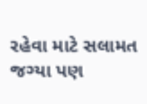રહેવા માટે સલામત જગ્યા પણ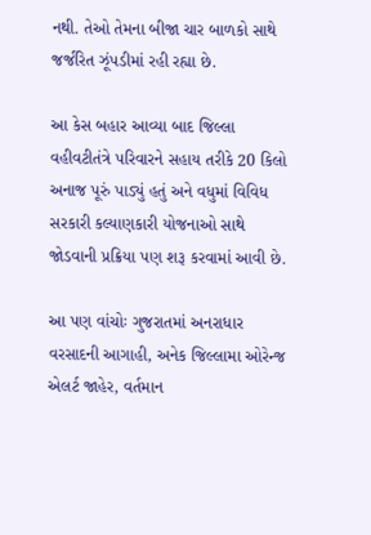નથી. તેઓ તેમના બીજા ચાર બાળકો સાથે જર્જરિત ઝૂંપડીમાં રહી રહ્યા છે.

આ કેસ બહાર આવ્યા બાદ જિલ્લા વહીવટીતંત્રે પરિવારને સહાય તરીકે 20 કિલો અનાજ પૂરું પાડ્યું હતું અને વધુમાં વિવિધ સરકારી કલ્યાણકારી યોજનાઓ સાથે જોડવાની પ્રક્રિયા પણ શરૂ કરવામાં આવી છે.

આ પણ વાંચોઃ ગુજરાતમાં અનરાધાર વરસાદની આગાહી, અનેક જિલ્લામા ઓરેન્જ એલર્ટ જાહેર, વર્તમાન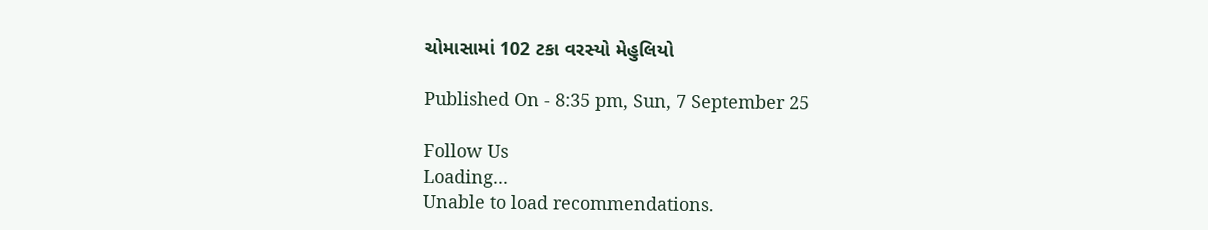ચોમાસામાં 102 ટકા વરસ્યો મેહુલિયો

Published On - 8:35 pm, Sun, 7 September 25

Follow Us
Loading...
Unable to load recommendations.